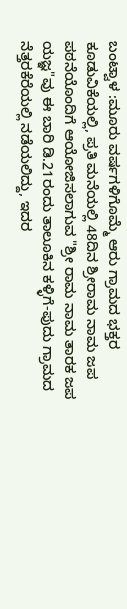ಬಂಟ್ವಾಳ :ಮೂರು ವರ್ಷಗಳಿಗೊಮ್ಮೆ ಆರು ಗ್ರಾಮದ ಭಕ್ತರ ಕೂಡುವಿಕೆಯಲ್ಲಿ, ಪ್ರತಿ ಮನೆಯಲ್ಲಿ 48ದಿನ ಶ್ರೀರಾಮ ನಾಮ ಜಪ ಪಠನೆಯೊಂದಿಗೆ ಆಯೋಜಿಸಲಾಗುವ "ಶ್ರೀ ರಾಮ ನಾಮ ತಾರಕ ಜಪ ಯಜ್ಞ"ವು ಈ ಬಾರಿ ಡಿ.21ರಂದು ತಾಲೂಕಿನ ಕಳ್ಳಿಗೆ-ಪುದು ಗ್ರಾಮದ ನೆತ್ತರಕೆರೆಯಲ್ಲಿ ನಡೆಯಲಿದ್ದು, ಇದರ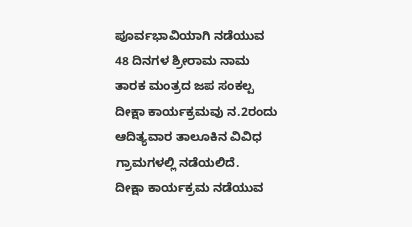ಪೂರ್ವಭಾವಿಯಾಗಿ ನಡೆಯುವ 48 ದಿನಗಳ ಶ್ರೀರಾಮ ನಾಮ ತಾರಕ ಮಂತ್ರದ ಜಪ ಸಂಕಲ್ಪ ದೀಕ್ಷಾ ಕಾರ್ಯಕ್ರಮವು ನ.2ರಂದು ಆದಿತ್ಯವಾರ ತಾಲೂಕಿನ ವಿವಿಧ ಗ್ರಾಮಗಳಲ್ಲಿ ನಡೆಯಲಿದೆ.
ದೀಕ್ಷಾ ಕಾರ್ಯಕ್ರಮ ನಡೆಯುವ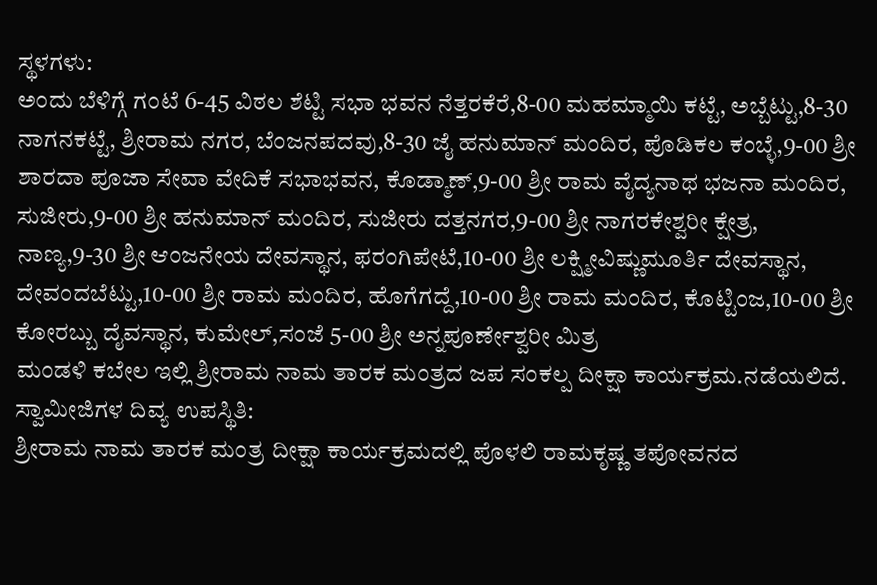ಸ್ಥಳಗಳು:
ಅಂದು ಬೆಳಿಗ್ಗೆ ಗಂಟೆ 6-45 ವಿಠಲ ಶೆಟ್ಟಿ ಸಭಾ ಭವನ ನೆತ್ತರಕೆರೆ,8-00 ಮಹಮ್ಮಾಯಿ ಕಟ್ಟೆ, ಅಬ್ಬೆಟ್ಟು,8-30 ನಾಗನಕಟ್ಟೆ, ಶ್ರೀರಾಮ ನಗರ, ಬೆಂಜನಪದವು,8-30 ಜೈ ಹನುಮಾನ್ ಮಂದಿರ, ಪೊಡಿಕಲ ಕಂಬ್ಳೆ,9-00 ಶ್ರೀ ಶಾರದಾ ಪೂಜಾ ಸೇವಾ ವೇದಿಕೆ ಸಭಾಭವನ, ಕೊಡ್ಮಾಣ್,9-00 ಶ್ರೀ ರಾಮ ವೈದ್ಯನಾಥ ಭಜನಾ ಮಂದಿರ, ಸುಜೀರು,9-00 ಶ್ರೀ ಹನುಮಾನ್ ಮಂದಿರ, ಸುಜೀರು ದತ್ತನಗರ,9-00 ಶ್ರೀ ನಾಗರಕೇಶ್ವರೀ ಕ್ಷೇತ್ರ, ನಾಣ್ಯ,9-30 ಶ್ರೀ ಆಂಜನೇಯ ದೇವಸ್ಥಾನ, ಫರಂಗಿಪೇಟೆ,10-00 ಶ್ರೀ ಲಕ್ಷ್ಮೀವಿಷ್ಣುಮೂರ್ತಿ ದೇವಸ್ಥಾನ, ದೇವಂದಬೆಟ್ಟು,10-00 ಶ್ರೀ ರಾಮ ಮಂದಿರ, ಹೊಗೆಗದ್ದೆ,10-00 ಶ್ರೀ ರಾಮ ಮಂದಿರ, ಕೊಟ್ಟಿಂಜ,10-00 ಶ್ರೀ ಕೋರಬ್ಬು ದೈವಸ್ಥಾನ, ಕುಮೇಲ್,ಸಂಜೆ 5-00 ಶ್ರೀ ಅನ್ನಪೂರ್ಣೇಶ್ವರೀ ಮಿತ್ರ
ಮಂಡಳಿ ಕಬೇಲ ಇಲ್ಲಿ ಶ್ರೀರಾಮ ನಾಮ ತಾರಕ ಮಂತ್ರದ ಜಪ ಸಂಕಲ್ಪ ದೀಕ್ಷಾ ಕಾರ್ಯಕ್ರಮ.ನಡೆಯಲಿದೆ.
ಸ್ವಾಮೀಜಿಗಳ ದಿವ್ಯ ಉಪಸ್ಥಿತಿ:
ಶ್ರೀರಾಮ ನಾಮ ತಾರಕ ಮಂತ್ರ ದೀಕ್ಷಾ ಕಾರ್ಯಕ್ರಮದಲ್ಲಿ ಪೊಳಲಿ ರಾಮಕೃಷ್ಣ ತಪೋವನದ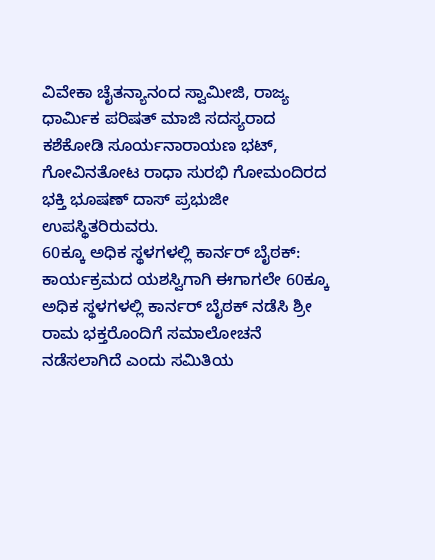ವಿವೇಕಾ ಚೈತನ್ಯಾನಂದ ಸ್ವಾಮೀಜಿ, ರಾಜ್ಯ ಧಾರ್ಮಿಕ ಪರಿಷತ್ ಮಾಜಿ ಸದಸ್ಯರಾದ ಕಶೆಕೋಡಿ ಸೂರ್ಯನಾರಾಯಣ ಭಟ್, ಗೋವಿನತೋಟ ರಾಧಾ ಸುರಭಿ ಗೋಮಂದಿರದ ಭಕ್ತಿ ಭೂಷಣ್ ದಾಸ್ ಪ್ರಭುಜೀ ಉಪಸ್ಥಿತರಿರುವರು.
60ಕ್ಕೂ ಅಧಿಕ ಸ್ಥಳಗಳಲ್ಲಿ ಕಾರ್ನರ್ ಬೈಠಕ್:
ಕಾರ್ಯಕ್ರಮದ ಯಶಸ್ವಿಗಾಗಿ ಈಗಾಗಲೇ 60ಕ್ಕೂ ಅಧಿಕ ಸ್ಥಳಗಳಲ್ಲಿ ಕಾರ್ನರ್ ಬೈಠಕ್ ನಡೆಸಿ ಶ್ರೀ ರಾಮ ಭಕ್ತರೊಂದಿಗೆ ಸಮಾಲೋಚನೆ ನಡೆಸಲಾಗಿದೆ ಎಂದು ಸಮಿತಿಯ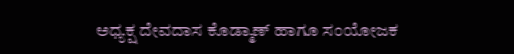ಅಧ್ಯಕ್ಷ ದೇವದಾಸ ಕೊಡ್ಮಾಣ್ ಹಾಗೂ ಸಂಯೋಜಕ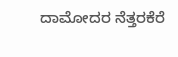ದಾಮೋದರ ನೆತ್ತರಕೆರೆ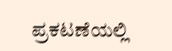ಪ್ರಕಟಣೆಯಲ್ಲಿ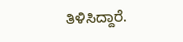ತಿಳಿಸಿದ್ದಾರೆ.